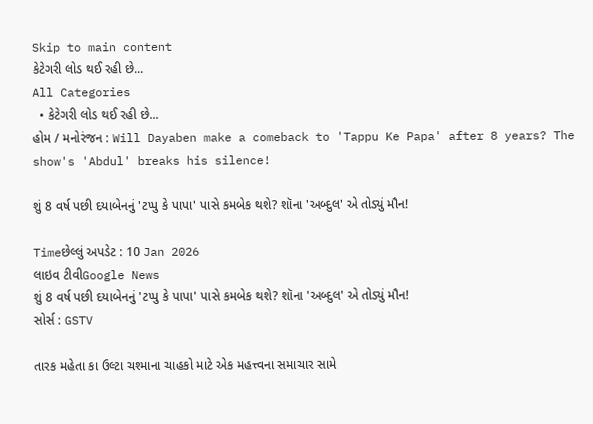Skip to main content
કેટેગરી લોડ થઈ રહી છે...
All Categories
  • કેટેગરી લોડ થઈ રહી છે...
હોમ / મનોરંજન : Will Dayaben make a comeback to 'Tappu Ke Papa' after 8 years? The show's 'Abdul' breaks his silence!

શું 8 વર્ષ પછી દયાબેનનું 'ટપ્પુ કે પાપા' પાસે કમબેક થશે? શૉના 'અબ્દુલ' એ તોડ્યું મૌન!

Timeછેલ્લું અપડેટ : 10 Jan 2026
લાઇવ ટીવીGoogle News
શું 8 વર્ષ પછી દયાબેનનું 'ટપ્પુ કે પાપા' પાસે કમબેક થશે? શૉના 'અબ્દુલ' એ તોડ્યું મૌન!
સોર્સ : GSTV

તારક મહેતા કા ઉલ્ટા ચશ્માના ચાહકો માટે એક મહત્ત્વના સમાચાર સામે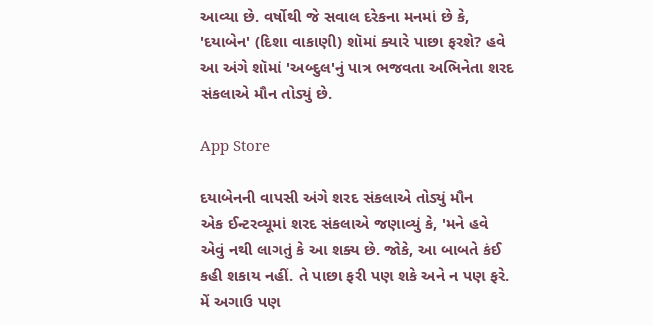આવ્યા છે. વર્ષોથી જે સવાલ દરેકના મનમાં છે કે, 'દયાબેન' (દિશા વાકાણી) શૉમાં ક્યારે પાછા ફરશે? હવે આ અંગે શૉમાં 'અબ્દુલ'નું પાત્ર ભજવતા અભિનેતા શરદ સંકલાએ મૌન તોડ્યું છે.

App Store

દયાબેનની વાપસી અંગે શરદ સંકલાએ તોડ્યું મૌન
એક ઈન્ટરવ્યૂમાં શરદ સંકલાએ જણાવ્યું કે, 'મને હવે એવું નથી લાગતું કે આ શક્ય છે. જોકે, આ બાબતે કંઈ કહી શકાય નહીં. તે પાછા ફરી પણ શકે અને ન પણ ફરે. મેં અગાઉ પણ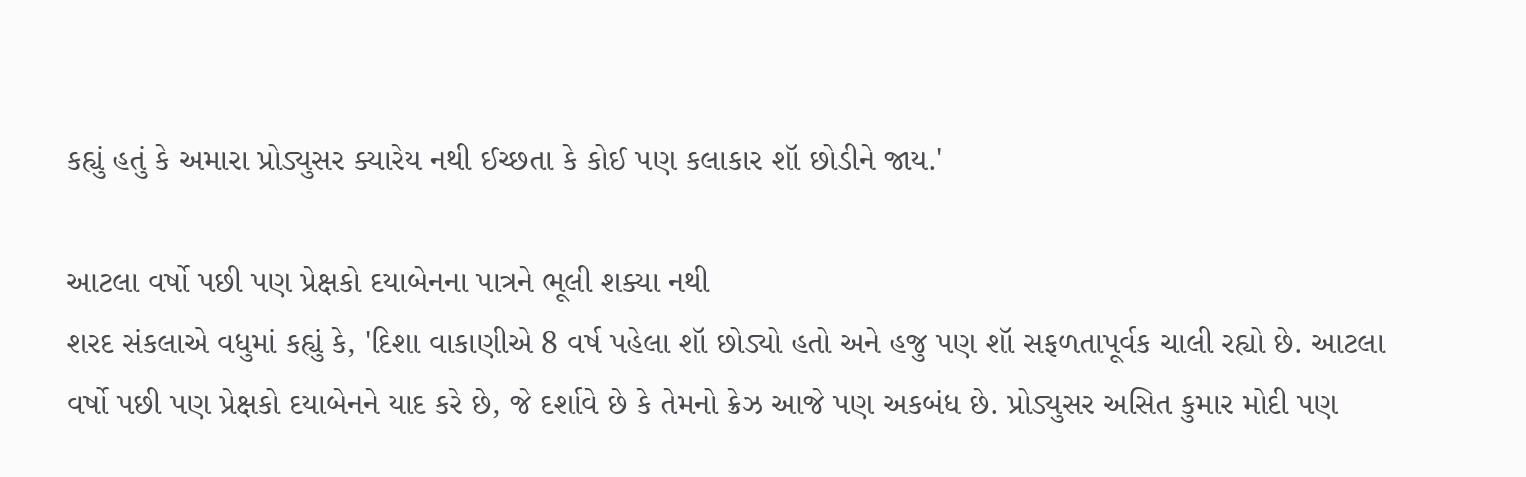કહ્યું હતું કે અમારા પ્રોડ્યુસર ક્યારેય નથી ઈચ્છતા કે કોઈ પણ કલાકાર શૉ છોડીને જાય.'

આટલા વર્ષો પછી પણ પ્રેક્ષકો દયાબેનના પાત્રને ભૂલી શક્યા નથી
શરદ સંકલાએ વધુમાં કહ્યું કે, 'દિશા વાકાણીએ 8 વર્ષ પહેલા શૉ છોડ્યો હતો અને હજુ પણ શૉ સફળતાપૂર્વક ચાલી રહ્યો છે. આટલા વર્ષો પછી પણ પ્રેક્ષકો દયાબેનને યાદ કરે છે, જે દર્શાવે છે કે તેમનો ક્રેઝ આજે પણ અકબંધ છે. પ્રોડ્યુસર અસિત કુમાર મોદી પણ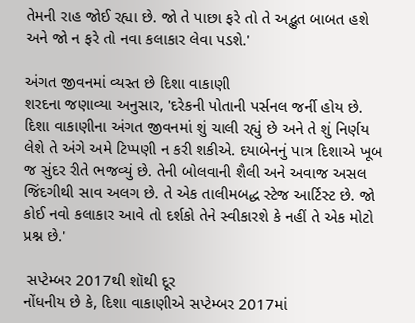તેમની રાહ જોઈ રહ્યા છે. જો તે પાછા ફરે તો તે અદ્ભુત બાબત હશે અને જો ન ફરે તો નવા કલાકાર લેવા પડશે.'

અંગત જીવનમાં વ્યસ્ત છે દિશા વાકાણી
શરદના જણાવ્યા અનુસાર, 'દરેકની પોતાની પર્સનલ જર્ની હોય છે. દિશા વાકાણીના અંગત જીવનમાં શું ચાલી રહ્યું છે અને તે શું નિર્ણય લેશે તે અંગે અમે ટિપ્પણી ન કરી શકીએ. દયાબેનનું પાત્ર દિશાએ ખૂબ જ સુંદર રીતે ભજવ્યું છે. તેની બોલવાની શૈલી અને અવાજ અસલ જિંદગીથી સાવ અલગ છે. તે એક તાલીમબદ્ધ સ્ટેજ આર્ટિસ્ટ છે. જો કોઈ નવો કલાકાર આવે તો દર્શકો તેને સ્વીકારશે કે નહીં તે એક મોટો પ્રશ્ન છે.'

 સપ્ટેમ્બર 2017થી શૉથી દૂર
નોંધનીય છે કે, દિશા વાકાણીએ સપ્ટેમ્બર 2017માં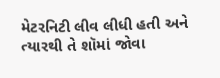મેટરનિટી લીવ લીધી હતી અને ત્યારથી તે શૉમાં જોવા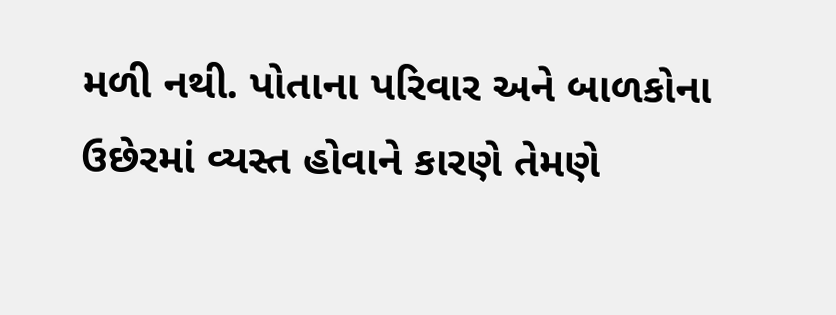મળી નથી. પોતાના પરિવાર અને બાળકોના ઉછેરમાં વ્યસ્ત હોવાને કારણે તેમણે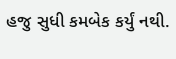હજુ સુધી કમબેક કર્યું નથી.